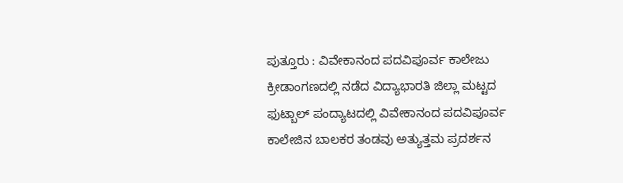ಪುತ್ತೂರು : ವಿವೇಕಾನಂದ ಪದವಿಪೂರ್ವ ಕಾಲೇಜು ಕ್ರೀಡಾಂಗಣದಲ್ಲಿ ನಡೆದ ವಿದ್ಯಾಭಾರತಿ ಜಿಲ್ಲಾ ಮಟ್ಟದ ಫುಟ್ಬಾಲ್ ಪಂದ್ಯಾಟದಲ್ಲಿ ವಿವೇಕಾನಂದ ಪದವಿಪೂರ್ವ ಕಾಲೇಜಿನ ಬಾಲಕರ ತಂಡವು ಅತ್ಯುತ್ತಮ ಪ್ರದರ್ಶನ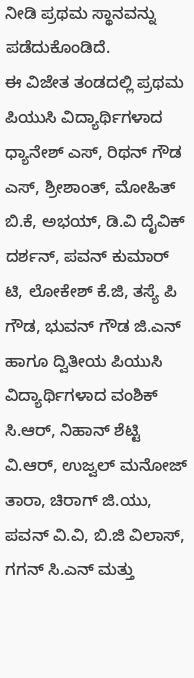ನೀಡಿ ಪ್ರಥಮ ಸ್ಥಾನವನ್ನು ಪಡೆದುಕೊಂಡಿದೆ.
ಈ ವಿಜೇತ ತಂಡದಲ್ಲಿ ಪ್ರಥಮ ಪಿಯುಸಿ ವಿದ್ಯಾರ್ಥಿಗಳಾದ ಧ್ಯಾನೇಶ್ ಎಸ್, ರಿಥನ್ ಗೌಡ ಎಸ್, ಶ್ರೀಶಾಂತ್, ಮೋಹಿತ್ ಬಿ.ಕೆ, ಅಭಯ್, ಡಿ.ವಿ ದೈವಿಕ್ ದರ್ಶನ್, ಪವನ್ ಕುಮಾರ್ ಟಿ, ಲೋಕೇಶ್ ಕೆ.ಜಿ, ತಸ್ಯೆ ಪಿ ಗೌಡ, ಭುವನ್ ಗೌಡ ಜಿ.ಎನ್ ಹಾಗೂ ದ್ವಿತೀಯ ಪಿಯುಸಿ ವಿದ್ಯಾರ್ಥಿಗಳಾದ ವಂಶಿಕ್ ಸಿ.ಆರ್, ನಿಹಾನ್ ಶೆಟ್ಟಿ ವಿ.ಆರ್, ಉಜ್ವಲ್ ಮನೋಜ್ ತಾರಾ, ಚಿರಾಗ್ ಜಿ.ಯು, ಪವನ್ ವಿ.ವಿ, ಬಿ.ಜಿ ವಿಲಾಸ್, ಗಗನ್ ಸಿ.ಎನ್ ಮತ್ತು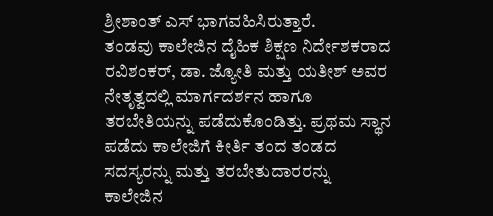ಶ್ರೀಶಾಂತ್ ಎಸ್ ಭಾಗವಹಿಸಿರುತ್ತಾರೆ.
ತಂಡವು ಕಾಲೇಜಿನ ದೈಹಿಕ ಶಿಕ್ಷಣ ನಿರ್ದೇಶಕರಾದ ರವಿಶಂಕರ್, ಡಾ. ಜ್ಯೋತಿ ಮತ್ತು ಯತೀಶ್ ಅವರ ನೇತೃತ್ವದಲ್ಲಿ ಮಾರ್ಗದರ್ಶನ ಹಾಗೂ ತರಬೇತಿಯನ್ನು ಪಡೆದುಕೊಂಡಿತ್ತು. ಪ್ರಥಮ ಸ್ಥಾನ ಪಡೆದು ಕಾಲೇಜಿಗೆ ಕೀರ್ತಿ ತಂದ ತಂಡದ ಸದಸ್ಯರನ್ನು ಮತ್ತು ತರಬೇತುದಾರರನ್ನು ಕಾಲೇಜಿನ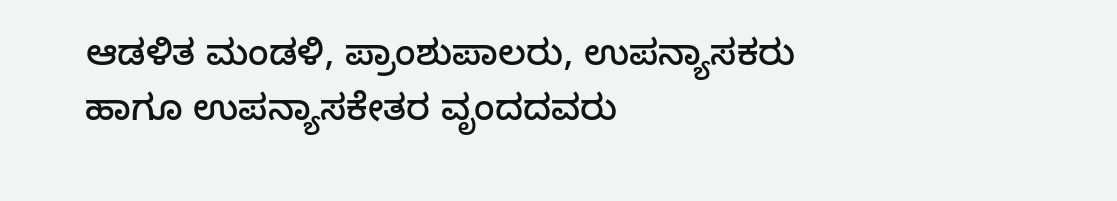ಆಡಳಿತ ಮಂಡಳಿ, ಪ್ರಾಂಶುಪಾಲರು, ಉಪನ್ಯಾಸಕರು ಹಾಗೂ ಉಪನ್ಯಾಸಕೇತರ ವೃಂದದವರು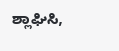ಶ್ಲಾಘಿಸಿ,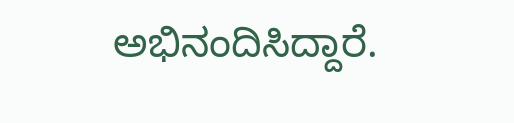ಅಭಿನಂದಿಸಿದ್ದಾರೆ.